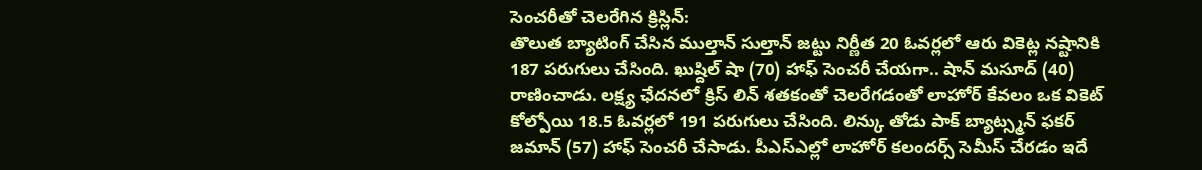సెంచరీతో చెలరేగిన క్రిస్లిన్:
తొలుత బ్యాటింగ్ చేసిన ముల్తాన్ సుల్తాన్ జట్టు నిర్ణీత 20 ఓవర్లలో ఆరు వికెట్ల నష్టానికి 187 పరుగులు చేసింది. ఖుష్దిల్ షా (70) హాఫ్ సెంచరీ చేయగా.. షాన్ మసూద్ (40) రాణించాడు. లక్ష్య ఛేదనలో క్రిస్ లిన్ శతకంతో చెలరేగడంతో లాహోర్ కేవలం ఒక వికెట్ కోల్పోయి 18.5 ఓవర్లలో 191 పరుగులు చేసింది. లిన్కు తోడు పాక్ బ్యాట్స్మన్ ఫకర్ జమాన్ (57) హాఫ్ సెంచరీ చేసాడు. పీఎస్ఎల్లో లాహోర్ కలందర్స్ సెమీస్ చేరడం ఇదే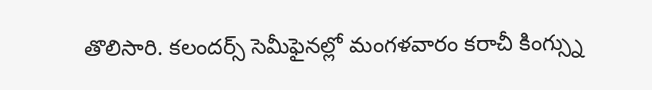తొలిసారి. కలందర్స్ సెమీఫైనల్లో మంగళవారం కరాచీ కింగ్స్ను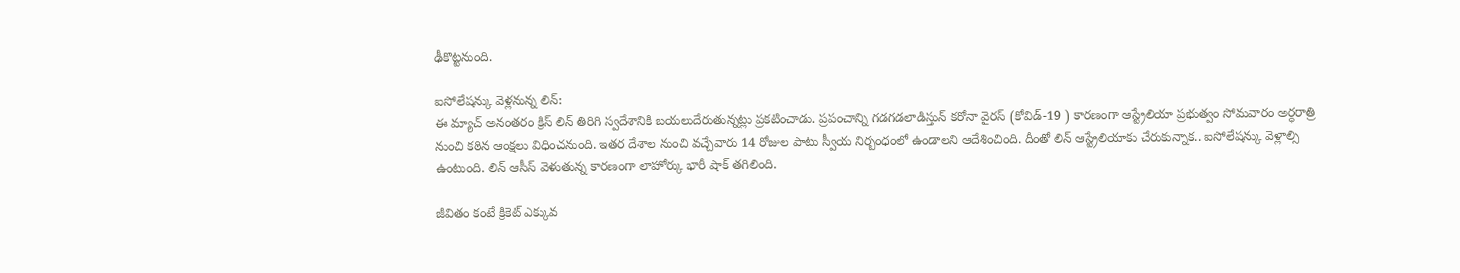ఢీకొట్టనుంది.

ఐసోలేషన్కు వెళ్లనున్న లిన్:
ఈ మ్యాచ్ అనంతరం క్రిస్ లిన్ తిరిగి స్వదేశానికి బయలుదేరుతున్నట్లు ప్రకటించాడు. ప్రపంచాన్ని గడగడలాడిస్తున్ కరోనా వైరస్ (కోవిడ్-19 ) కారణంగా ఆస్ట్రేలియా ప్రభుత్వం సోమవారం అర్ధరాత్రి నుంచి కఠిన ఆంక్షలు విధించనుంది. ఇతర దేశాల నుంచి వచ్చేవారు 14 రోజుల పాటు స్వీయ నిర్బంధంలో ఉండాలని ఆదేశించింది. దీంతో లిన్ ఆస్ట్రేలియాకు చేరుకున్నాక.. ఐసోలేషన్కు వెళ్లాల్సి ఉంటుంది. లిన్ ఆసీస్ వెళుతున్న కారణంగా లాహోర్కు భారీ షాక్ తగిలింది.

జీవితం కంటే క్రికెట్ ఎక్కువ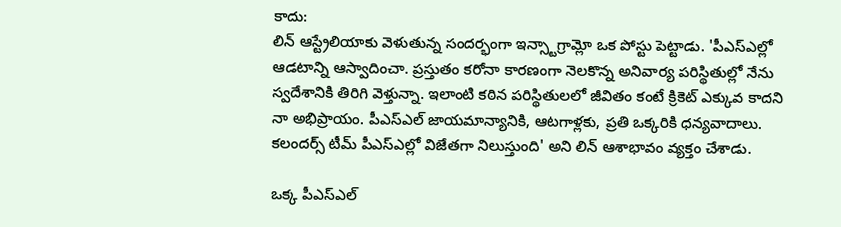కాదు:
లిన్ ఆస్ట్రేలియాకు వెళుతున్న సందర్భంగా ఇన్స్టాగ్రామ్లో ఒక పోస్టు పెట్టాడు. 'పీఎస్ఎల్లో ఆడటాన్ని ఆస్వాదించా. ప్రస్తుతం కరోనా కారణంగా నెలకొన్న అనివార్య పరిస్థితుల్లో నేను స్వదేశానికి తిరిగి వెళ్తున్నా. ఇలాంటి కఠిన పరిస్థితులలో జీవితం కంటే క్రికెట్ ఎక్కువ కాదని నా అభిప్రాయం. పీఎస్ఎల్ జాయమాన్యానికి, ఆటగాళ్లకు, ప్రతి ఒక్కరికి ధన్యవాదాలు. కలందర్స్ టీమ్ పీఎస్ఎల్లో విజేతగా నిలుస్తుంది' అని లిన్ ఆశాభావం వ్యక్తం చేశాడు.

ఒక్క పీఎస్ఎల్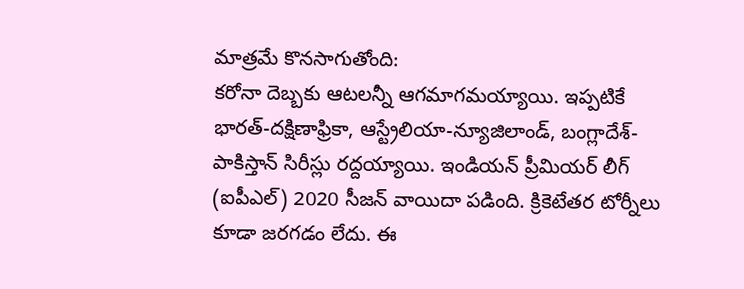మాత్రమే కొనసాగుతోంది:
కరోనా దెబ్బకు ఆటలన్నీ ఆగమాగమయ్యాయి. ఇప్పటికే భారత్-దక్షిణాఫ్రికా, ఆస్ట్రేలియా-న్యూజిలాండ్, బంగ్లాదేశ్-పాకిస్తాన్ సిరీస్లు రద్దయ్యాయి. ఇండియన్ ప్రీమియర్ లీగ్ (ఐపీఎల్) 2020 సీజన్ వాయిదా పడింది. క్రికెటేతర టోర్నీలు కూడా జరగడం లేదు. ఈ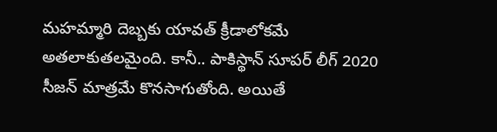మహమ్మారి దెబ్బకు యావత్ క్రీడాలోకమే అతలాకుతలమైంది. కానీ.. పాకిస్థాన్ సూపర్ లీగ్ 2020 సీజన్ మాత్రమే కొనసాగుతోంది. అయితే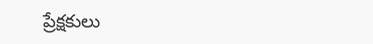ప్రేక్షకులు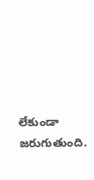లేకుండా జరుగుతుంది.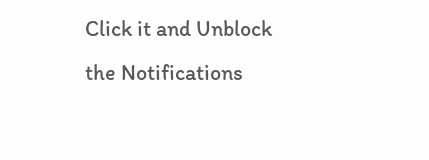Click it and Unblock the Notifications